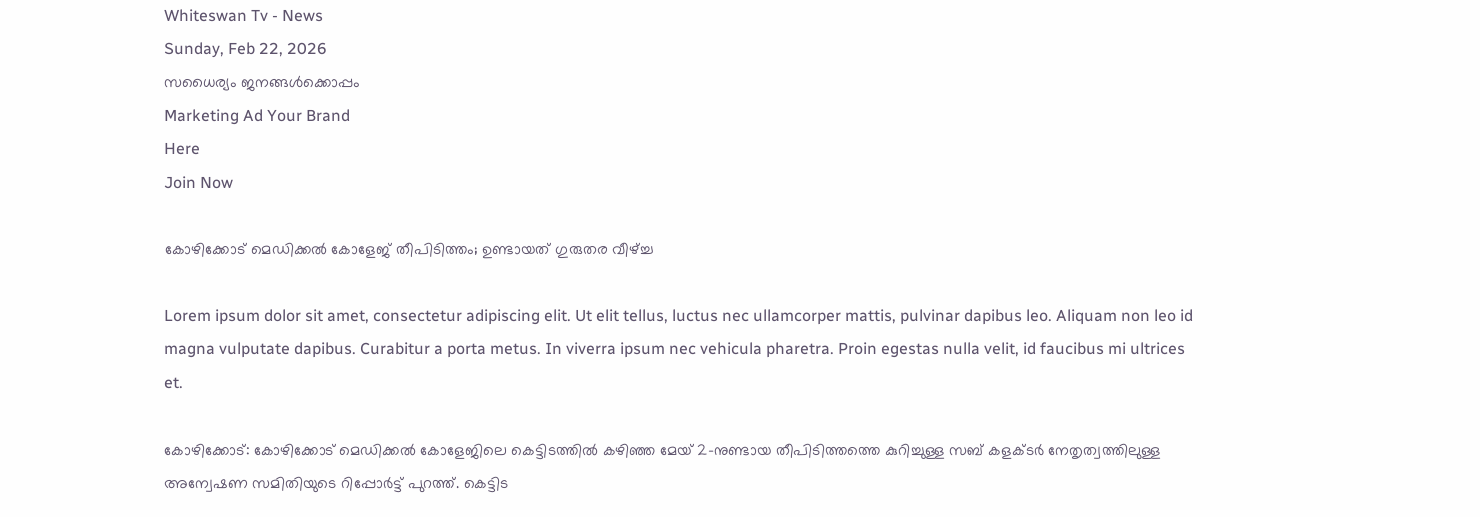Whiteswan Tv - News
Sunday, Feb 22, 2026
സധൈര്യം ജനങ്ങൾക്കൊപ്പം
Marketing Ad Your Brand
Here
Join Now

കോഴിക്കോട് മെഡിക്കൽ കോളേജ് തീപിടിത്തം; ഉണ്ടായത് ഗുരുതര വീഴ്ച്ച

Lorem ipsum dolor sit amet, consectetur adipiscing elit. Ut elit tellus, luctus nec ullamcorper mattis, pulvinar dapibus leo. Aliquam non leo id magna vulputate dapibus. Curabitur a porta metus. In viverra ipsum nec vehicula pharetra. Proin egestas nulla velit, id faucibus mi ultrices et.

കോഴിക്കോട്: കോഴിക്കോട് മെഡിക്കൽ കോളേജിലെ കെട്ടിടത്തിൽ കഴിഞ്ഞ മേയ് 2-നുണ്ടായ തീപിടിത്തത്തെ കുറിച്ചുള്ള സബ് കളക്‌ടർ നേതൃത്വത്തിലുള്ള അന്വേഷണ സമിതിയുടെ റിപ്പോർട്ട് പുറത്ത്. കെട്ടിട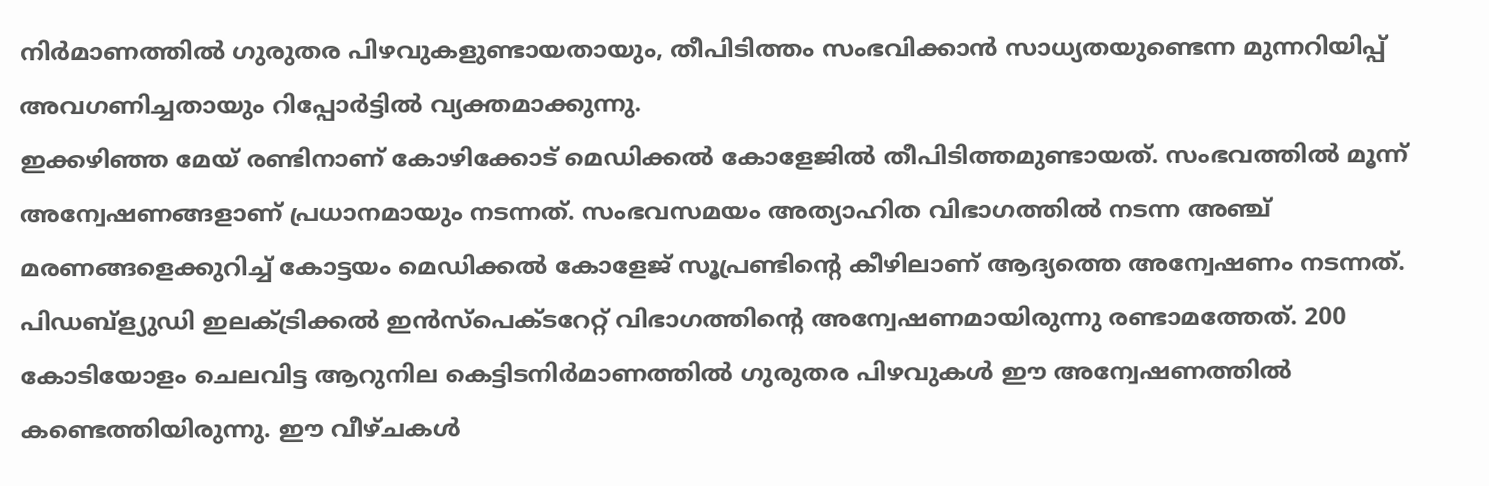നിർമാണത്തിൽ ഗുരുതര പിഴവുകളുണ്ടായതായും, തീപിടിത്തം സംഭവിക്കാൻ സാധ്യതയുണ്ടെന്ന മുന്നറിയിപ്പ് അവഗണിച്ചതായും റിപ്പോർട്ടിൽ വ്യക്തമാക്കുന്നു.
ഇക്കഴിഞ്ഞ മേയ് രണ്ടിനാണ് കോഴിക്കോട് മെഡിക്കൽ കോളേജിൽ തീപിടിത്തമുണ്ടായത്. സംഭവത്തിൽ മൂന്ന് അന്വേഷണങ്ങളാണ് പ്രധാനമായും നടന്നത്. സംഭവസമയം അത്യാഹിത വിഭാഗത്തിൽ നടന്ന അഞ്ച് മരണങ്ങളെക്കുറിച്ച് കോട്ടയം മെഡിക്കൽ കോളേജ് സൂപ്രണ്ടിന്റെ കീഴിലാണ് ആദ്യത്തെ അന്വേഷണം ന‌ടന്നത്. പിഡബ്ള്യുഡി ഇലക്ട്രിക്കൽ ഇൻസ്‌പെക്‌ടറേറ്റ് വിഭാഗത്തിന്റെ അന്വേഷണമായിരുന്നു രണ്ടാമത്തേത്. 200 കോടിയോളം ചെലവിട്ട ആറുനില കെട്ടിടനിർമാണത്തിൽ ഗുരുതര പിഴവുകൾ ഈ അന്വേഷണത്തിൽ കണ്ടെത്തിയിരുന്നു. ഈ വീഴ്‌ചകൾ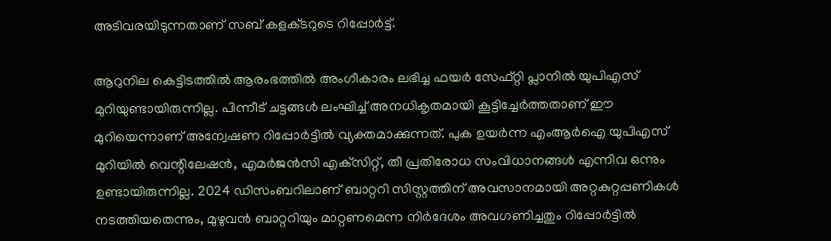അടിവരയിടുന്നതാണ് സബ് കളക്‌ടറുടെ റിപ്പോ‌ർട്ട്.

ആറുനില കെട്ടിടത്തിൽ ആരംഭത്തിൽ അംഗീകാരം ലഭിച്ച ഫയർ സേഫ്‌റ്റി പ്ലാനിൽ യുപിഎസ് മുറിയുണ്ടായിരുന്നില്ല. പിന്നീട് ചട്ടങ്ങൾ ലംഘിച്ച് അനധികൃതമായി കൂട്ടിച്ചേർത്തതാണ് ഈ മുറിയെന്നാണ് അന്വേഷണ റിപ്പോർട്ടിൽ വ്യക്തമാക്കുന്നത്. പുക ഉയർന്ന എംആർഐ യുപിഎസ് മുറിയിൽ വെന്റിലേഷൻ, എമർജൻസി എക്‌സിറ്റ്, തീ പ്രതിരോധ സംവിധാനങ്ങൾ എന്നിവ ഒന്നും ഉണ്ടായിരുന്നില്ല. 2024 ഡിസംബറിലാണ് ബാറ്ററി സിസ്റ്റത്തിന് അവസാനമായി അറ്റകുറ്റപ്പണികൾ നടത്തിയതെന്നും, മുഴുവൻ ബാറ്ററിയും മാറ്റണമെന്ന നിർദേശം അവഗണിച്ചതും റിപ്പോർട്ടിൽ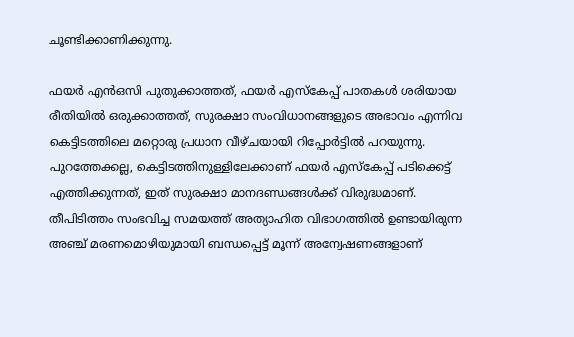ചൂണ്ടിക്കാണിക്കുന്നു.

ഫയർ എൻഒസി പുതുക്കാത്തത്, ഫയർ എസ്കേപ്പ് പാതകൾ ശരിയായ രീതിയിൽ ഒരുക്കാത്തത്, സുരക്ഷാ സംവിധാനങ്ങളുടെ അഭാവം എന്നിവ കെട്ടിടത്തിലെ മറ്റൊരു പ്രധാന വീഴ്‌ചയായി റിപ്പോർട്ടിൽ പറയുന്നു. പുറത്തേക്കല്ല, കെട്ടിടത്തിനുള്ളിലേക്കാണ് ഫയർ എസ്കേപ്പ് പടിക്കെട്ട് എത്തിക്കുന്നത്, ഇത് സുരക്ഷാ മാനദണ്ഡങ്ങൾക്ക് വിരുദ്ധമാണ്. തീപിടിത്തം സംഭവിച്ച സമയത്ത് അത്യാഹിത വിഭാഗത്തിൽ ഉണ്ടായിരുന്ന അഞ്ച് മരണമൊഴിയുമായി ബന്ധപ്പെട്ട് മൂന്ന് അന്വേഷണങ്ങളാണ്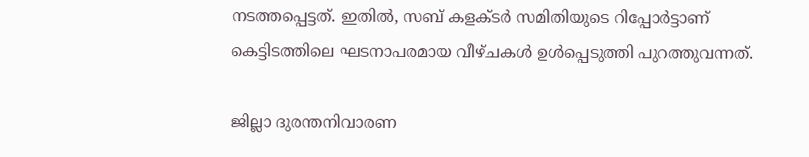നടത്തപ്പെട്ടത്. ഇതിൽ, സബ് കളക്‌ടർ സമിതിയുടെ റിപ്പോർട്ടാണ് കെട്ടിടത്തിലെ ഘടനാപരമായ വീഴ്‌ചകൾ ഉൾപ്പെടുത്തി പുറത്തുവന്നത്.

ജില്ലാ ദുരന്തനിവാരണ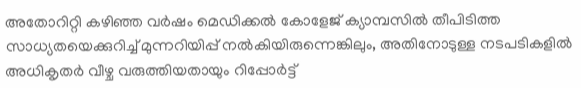അതോറിറ്റി കഴിഞ്ഞ വർഷം മെഡിക്കൽ കോളേജ് ക്യാമ്പസിൽ തീപിടിത്ത സാധ്യതയെക്കുറിച്ച് മുന്നറിയിപ്പ് നൽകിയിരുന്നെങ്കിലും, അതിനോടുള്ള നടപടികളിൽ അധികൃതർ വീഴ്ച വരുത്തിയതായും റിപ്പോർട്ട്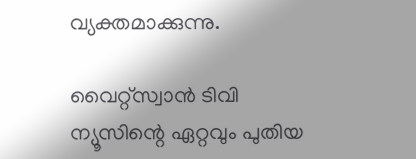വ്യക്തമാക്കുന്നു.

വൈറ്റ്സ്വാൻ ടിവി ന്യൂസിന്റെ ഏറ്റവും പുതിയ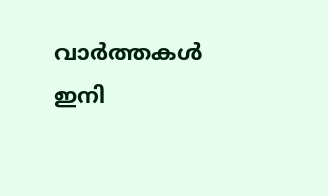വാർത്തകൾ ഇനി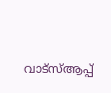വാട്സ്ആപ്പ്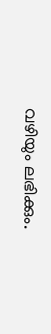വഴിയും ലഭിക്കും.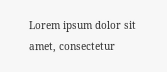Lorem ipsum dolor sit amet, consectetur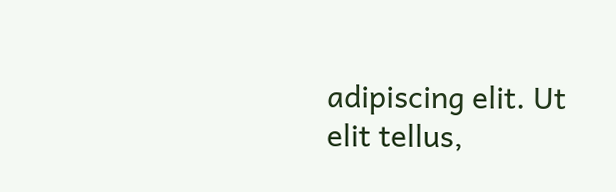adipiscing elit. Ut elit tellus,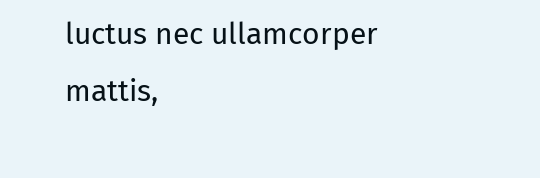luctus nec ullamcorper mattis,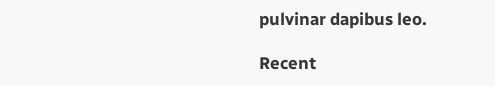pulvinar dapibus leo.

Recent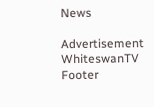News

Advertisement
WhiteswanTV Footer